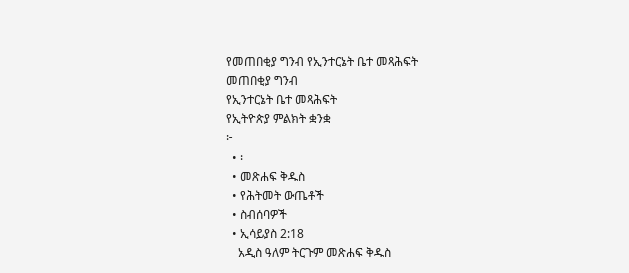የመጠበቂያ ግንብ የኢንተርኔት ቤተ መጻሕፍት
መጠበቂያ ግንብ
የኢንተርኔት ቤተ መጻሕፍት
የኢትዮጵያ ምልክት ቋንቋ
፦
  • ፡
  • መጽሐፍ ቅዱስ
  • የሕትመት ውጤቶች
  • ስብሰባዎች
  • ኢሳይያስ 2:18
    አዲስ ዓለም ትርጉም መጽሐፍ ቅዱስ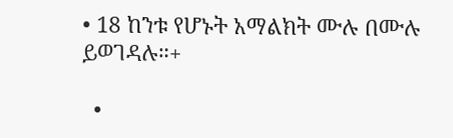• 18 ከንቱ የሆኑት አማልክት ሙሉ በሙሉ ይወገዳሉ።+

  •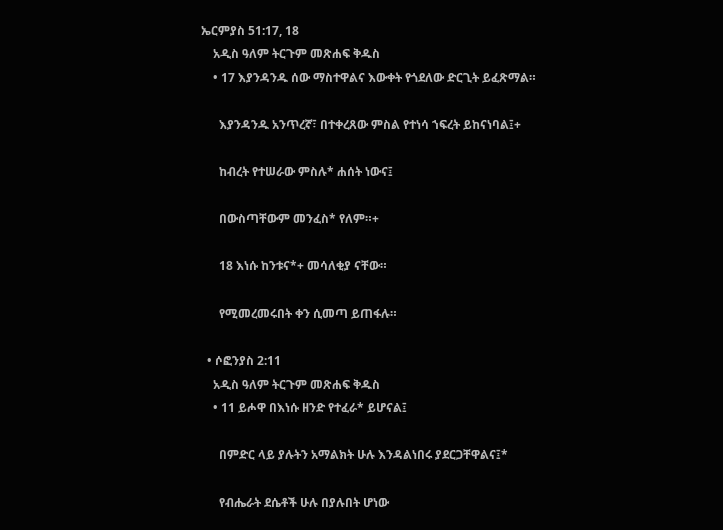ኤርምያስ 51:17, 18
    አዲስ ዓለም ትርጉም መጽሐፍ ቅዱስ
    • 17 እያንዳንዱ ሰው ማስተዋልና እውቀት የጎደለው ድርጊት ይፈጽማል።

      እያንዳንዱ አንጥረኛ፣ በተቀረጸው ምስል የተነሳ ኀፍረት ይከናነባል፤+

      ከብረት የተሠራው ምስሉ* ሐሰት ነውና፤

      በውስጣቸውም መንፈስ* የለም።+

      18 እነሱ ከንቱና*+ መሳለቂያ ናቸው።

      የሚመረመሩበት ቀን ሲመጣ ይጠፋሉ።

  • ሶፎንያስ 2:11
    አዲስ ዓለም ትርጉም መጽሐፍ ቅዱስ
    • 11 ይሖዋ በእነሱ ዘንድ የተፈራ* ይሆናል፤

      በምድር ላይ ያሉትን አማልክት ሁሉ እንዳልነበሩ ያደርጋቸዋልና፤*

      የብሔራት ደሴቶች ሁሉ በያሉበት ሆነው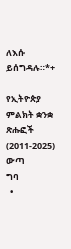ለእሱ ይሰግዳሉ።*+

የኢትዮጵያ ምልክት ቋንቋ ጽሑፎች (2011-2025)
ውጣ
ግባ
  •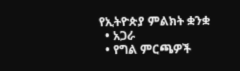የኢትዮጵያ ምልክት ቋንቋ
  • አጋራ
  • የግል ምርጫዎች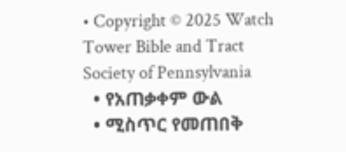• Copyright © 2025 Watch Tower Bible and Tract Society of Pennsylvania
  • የአጠቃቀም ውል
  • ሚስጥር የመጠበቅ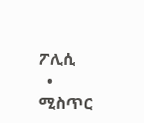ፖሊሲ
  • ሚስጥር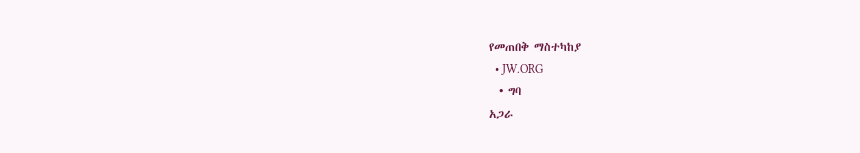የመጠበቅ ማስተካከያ
  • JW.ORG
  • ግባ
አጋራ